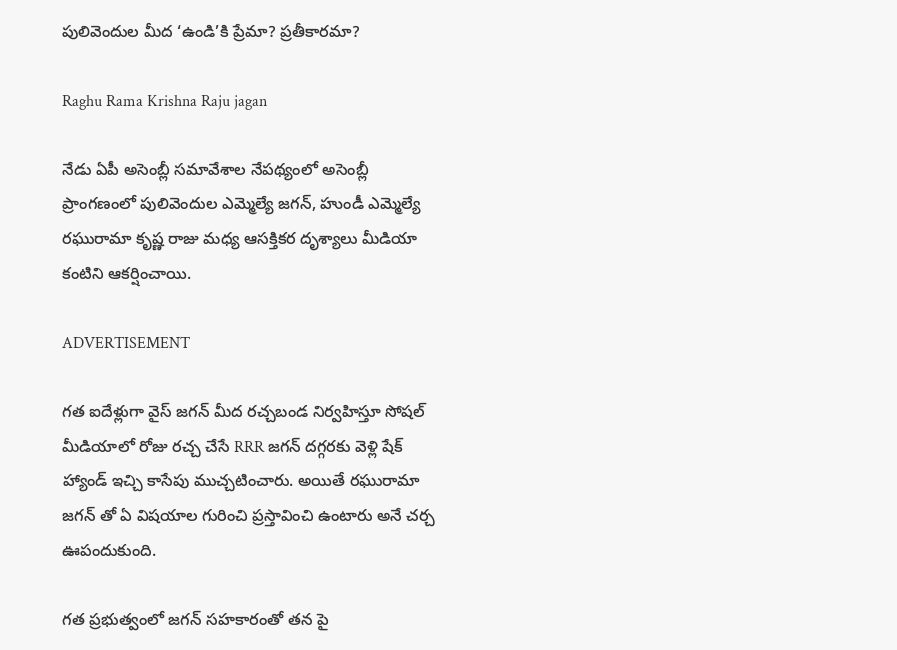పులివెందుల మీద ‘ఉండి’కి ప్రేమా? ప్రతీకారమా?

Raghu Rama Krishna Raju jagan

నేడు ఏపీ అసెంబ్లీ సమావేశాల నేపథ్యంలో అసెంబ్లీ ప్రాంగణంలో పులివెందుల ఎమ్మెల్యే జగన్, హుండీ ఎమ్మెల్యే రఘురామా కృష్ణ రాజు మధ్య ఆసక్తికర దృశ్యాలు మీడియా కంటిని ఆకర్షించాయి.

ADVERTISEMENT

గత ఐదేళ్లుగా వైస్ జగన్ మీద రచ్చబండ నిర్వహిస్తూ సోషల్ మీడియాలో రోజు రచ్చ చేసే RRR జగన్ దగ్గరకు వెళ్లి షేక్ హ్యాండ్ ఇచ్చి కాసేపు ముచ్చటించారు. అయితే రఘురామా జగన్ తో ఏ విషయాల గురించి ప్రస్తావించి ఉంటారు అనే చర్చ ఊపందుకుంది.

గత ప్రభుత్వంలో జగన్ సహకారంతో తన పై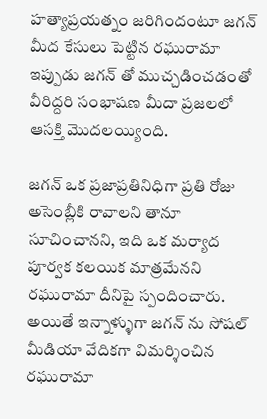హత్యాప్రయత్నం జరిగిందంటూ జగన్ మీద కేసులు పెట్టిన రఘురామా ఇప్పుడు జగన్ తో ముచ్చడించడంతో వీరిద్దరి సంభాషణ మీదా ప్రజలలో ఆసక్తి మొదలయ్యింది.

జగన్ ఒక ప్రజాప్రతినిధిగా ప్రతి రోజు అసెంబ్లీకి రావాలని తానూ సూచించానని, ఇది ఒక మర్యాద పూర్వక కలయిక మాత్రమేనని రఘురామా దీనిపై స్పందించారు. అయితే ఇన్నాళ్ళుగా జగన్ ను సోషల్ మీడియా వేదికగా విమర్శించిన రఘురామా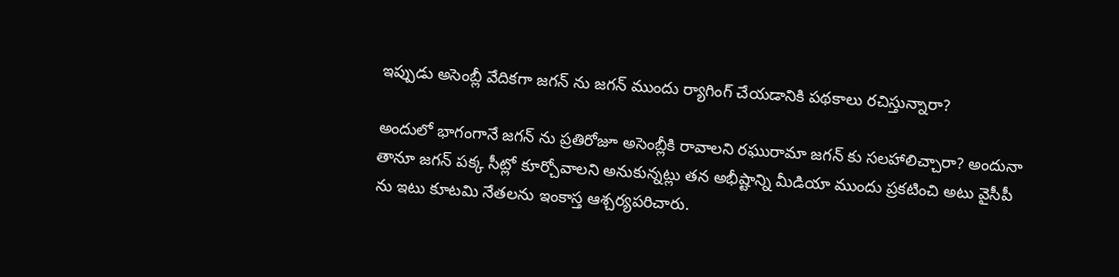ఇప్పుడు అసెంబ్లీ వేదికగా జగన్ ను జగన్ ముందు ర్యాగింగ్ చేయడానికి పథకాలు రచిస్తున్నారా?

అందులో భాగంగానే జగన్ ను ప్రతిరోజూ అసెంబ్లీకి రావాలని రఘురామా జగన్ కు సలహాలిచ్చారా? అందునా తానూ జగన్ పక్క సీట్లో కూర్చోవాలని అనుకున్నట్లు తన అభీష్టాన్ని మీడియా ముందు ప్రకటించి అటు వైసీపీ ను ఇటు కూటమి నేతలను ఇంకాస్త ఆశ్చర్యపరిచారు.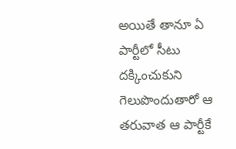అయితే తానూ ఏ పార్టీలో సీటు దక్కించుకుని గెలుపొందుతారో ఆ తరువాత ఆ పార్టీకే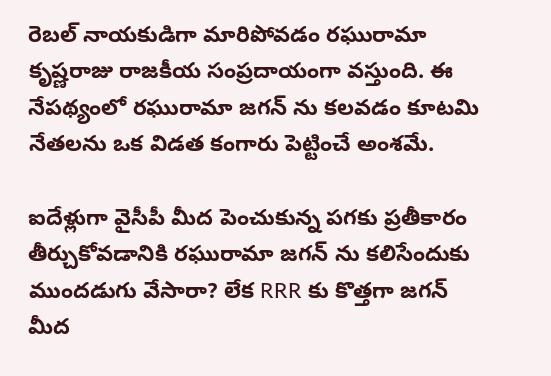రెబల్ నాయకుడిగా మారిపోవడం రఘురామా కృష్ణరాజు రాజకీయ సంప్రదాయంగా వస్తుంది. ఈ నేపథ్యంలో రఘురామా జగన్ ను కలవడం కూటమి నేతలను ఒక విడత కంగారు పెట్టించే అంశమే.

ఐదేళ్లుగా వైసీపీ మీద పెంచుకున్న పగకు ప్రతీకారం తీర్చుకోవడానికి రఘురామా జగన్ ను కలిసేందుకు ముందడుగు వేసారా? లేక RRR కు కొత్తగా జగన్ మీద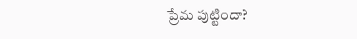ప్రేమ పుట్టిందా?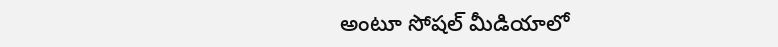అంటూ సోషల్ మీడియాలో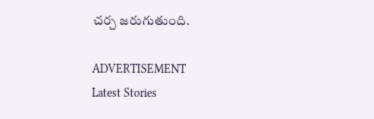చర్చ జరుగుతుంది.

ADVERTISEMENT
Latest Stories